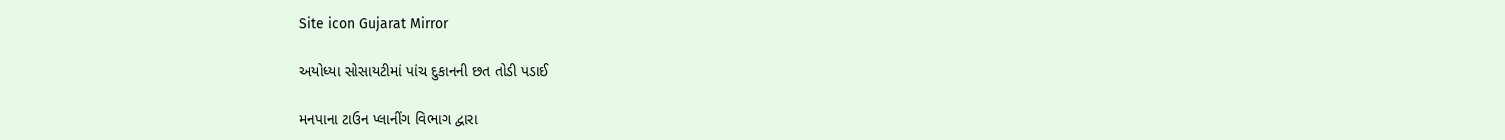Site icon Gujarat Mirror

અયોધ્યા સોસાયટીમાં પાંચ દુકાનની છત તોડી પડાઈ

મનપાના ટાઉન પ્લાનીંગ વિભાગ દ્વારા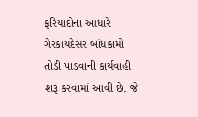ફરિયાદોના આધારે ગેરકાયદેસર બાંધકામો તોડી પાડવાની કાર્યવાહી શરૂ કરવામાં આવી છે. જે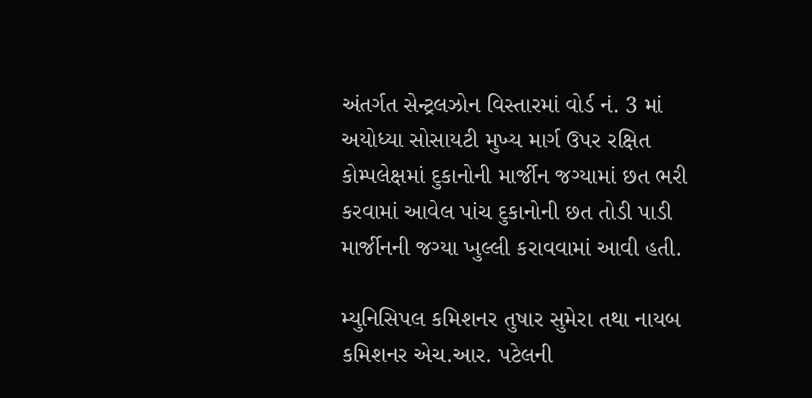અંતર્ગત સેન્ટ્રલઝોન વિસ્તારમાં વોર્ડ નં. 3 માં અયોધ્યા સોસાયટી મુખ્ય માર્ગ ઉપર રક્ષિત કોમ્પલેક્ષમાં દુકાનોની માર્જીન જગ્યામાં છત ભરી કરવામાં આવેલ પાંચ દુકાનોની છત તોડી પાડી માર્જીનની જગ્યા ખુલ્લી કરાવવામાં આવી હતી.

મ્યુનિસિપલ કમિશનર તુષાર સુમેરા તથા નાયબ કમિશનર એચ.આર. પટેલની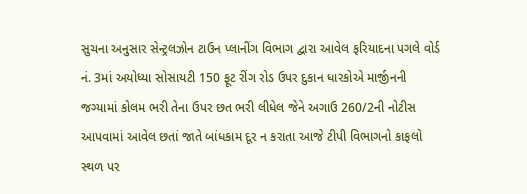સુચના અનુસાર સેન્ટ્રલઝોન ટાઉન પ્લાનીંગ વિભાગ દ્વારા આવેલ ફરિયાદના પગલે વોર્ડ નં. 3માં અયોધ્યા સોસાયટી 150 ફૂટ રીંગ રોડ ઉપર દુકાન ધારકોએ માર્જીનની જગ્યામાં કોલમ ભરી તેના ઉપર છત ભરી લીધેલ જેને અગાઉ 260/2ની નોટીસ આપવામાં આવેલ છતાં જાતે બાંધકામ દૂર ન કરાતા આજે ટીપી વિભાગનો કાફલો સ્થળ પર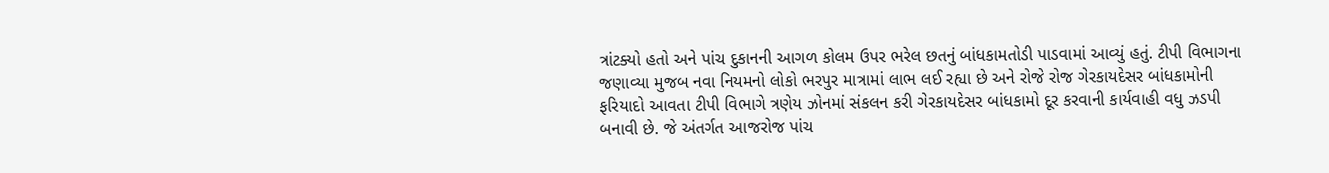ત્રાંટક્યો હતો અને પાંચ દુકાનની આગળ કોલમ ઉપર ભરેલ છતનું બાંધકામતોડી પાડવામાં આવ્યું હતું. ટીપી વિભાગના જણાવ્યા મુજબ નવા નિયમનો લોકો ભરપુર માત્રામાં લાભ લઈ રહ્યા છે અને રોજે રોજ ગેરકાયદેસર બાંધકામોની ફરિયાદો આવતા ટીપી વિભાગે ત્રણેય ઝોનમાં સંકલન કરી ગેરકાયદેસર બાંધકામો દૂર કરવાની કાર્યવાહી વધુ ઝડપી બનાવી છે. જે અંતર્ગત આજરોજ પાંચ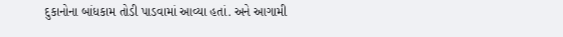દુકાનોના બાંધકામ તોડી પાડવામાં આવ્યા હતાં. અને આગામી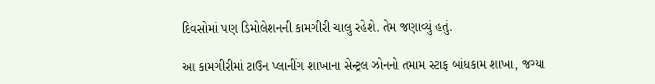દિવસોમાં પણ ડિમોલેશનની કામગીરી ચાલુ રહેશે. તેમ જણાવ્યું હતું.

આ કામગીરીમાં ટાઉન પ્લાનીંગ શાખાના સેન્ટ્રલ ઝોનનો તમામ સ્ટાફ બાંધકામ શાખા, જગ્યા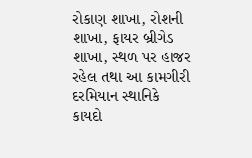રોકાણ શાખા, રોશની શાખા, ફાયર બ્રીગેડ શાખા, સ્થળ પર હાજર રહેલ તથા આ કામગીરી દરમિયાન સ્થાનિકે કાયદો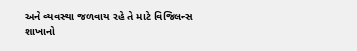અને વ્યવસ્થા જળવાય રહે તે માટે વિજિલન્સ શાખાનો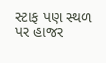સ્ટાફ પણ સ્થળ પર હાજર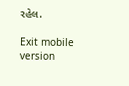રહેલ.

Exit mobile version